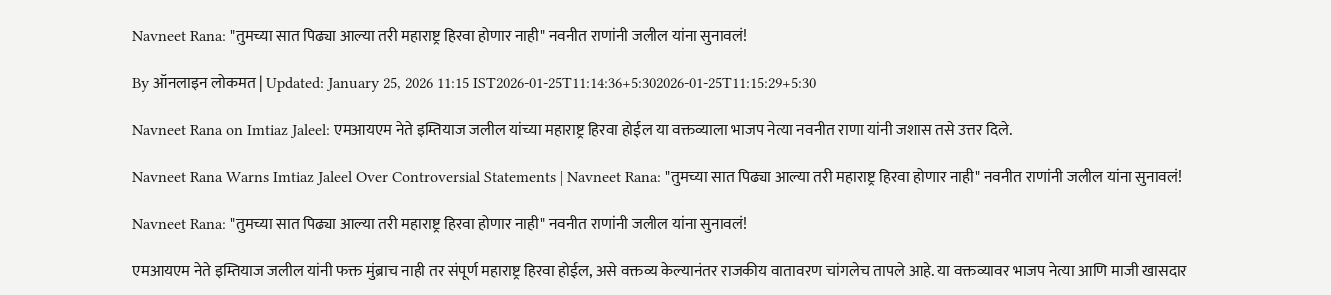Navneet Rana: "तुमच्या सात पिढ्या आल्या तरी महाराष्ट्र हिरवा होणार नाही" नवनीत राणांनी जलील यांना सुनावलं!

By ऑनलाइन लोकमत | Updated: January 25, 2026 11:15 IST2026-01-25T11:14:36+5:302026-01-25T11:15:29+5:30

Navneet Rana on Imtiaz Jaleel: एमआयएम नेते इम्तियाज जलील यांच्या महाराष्ट्र हिरवा होईल या वक्तव्याला भाजप नेत्या नवनीत राणा यांनी जशास तसे उत्तर दिले.

Navneet Rana Warns Imtiaz Jaleel Over Controversial Statements | Navneet Rana: "तुमच्या सात पिढ्या आल्या तरी महाराष्ट्र हिरवा होणार नाही" नवनीत राणांनी जलील यांना सुनावलं!

Navneet Rana: "तुमच्या सात पिढ्या आल्या तरी महाराष्ट्र हिरवा होणार नाही" नवनीत राणांनी जलील यांना सुनावलं!

एमआयएम नेते इम्तियाज जलील यांनी फक्त मुंब्राच नाही तर संपूर्ण महाराष्ट्र हिरवा होईल, असे वक्तव्य केल्यानंतर राजकीय वातावरण चांगलेच तापले आहे. या वक्तव्यावर भाजप नेत्या आणि माजी खासदार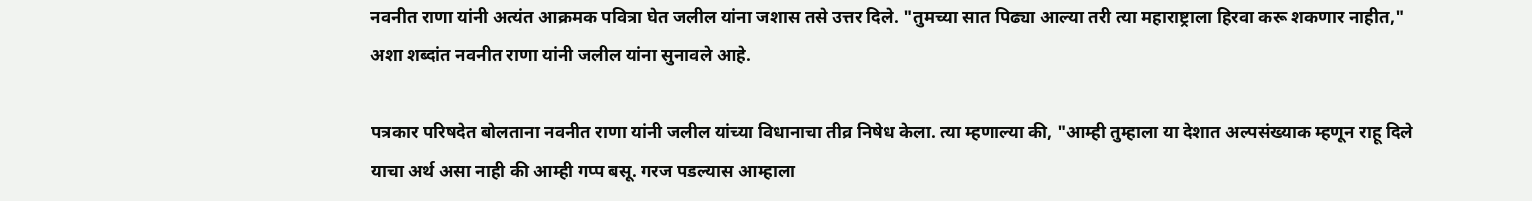नवनीत राणा यांनी अत्यंत आक्रमक पवित्रा घेत जलील यांना जशास तसे उत्तर दिले. "तुमच्या सात पिढ्या आल्या तरी त्या महाराष्ट्राला हिरवा करू शकणार नाहीत," अशा शब्दांत नवनीत राणा यांनी जलील यांना सुनावले आहे.

पत्रकार परिषदेत बोलताना नवनीत राणा यांनी जलील यांच्या विधानाचा तीव्र निषेध केला. त्या म्हणाल्या की, "आम्ही तुम्हाला या देशात अल्पसंख्याक म्हणून राहू दिले याचा अर्थ असा नाही की आम्ही गप्प बसू. गरज पडल्यास आम्हाला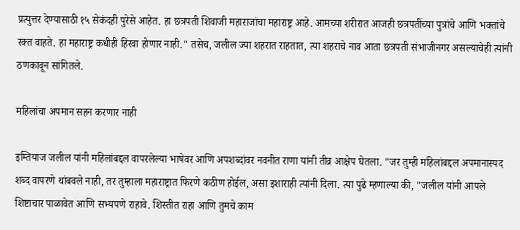प्रत्युत्तर देण्यासाठी १५ सेकंदही पुरेसे आहेत. हा छत्रपती शिवाजी महाराजांचा महाराष्ट्र आहे. आमच्या शरीरात आजही छत्रपतींच्या पुत्रांचे आणि भक्तांचे रक्त वाहते. हा महाराष्ट्र कधीही हिरवा होणार नाही." तसेच, जलील ज्या शहरात राहतात, त्या शहराचे नाव आता छत्रपती संभाजीनगर असल्याचेही त्यांनी ठणकावून सांगितले.

महिलांचा अपमान सहन करणार नाही

इम्तियाज जलील यांनी महिलांबद्दल वापरलेल्या भाषेवर आणि अपशब्दांवर नवनीत राणा यांनी तीव्र आक्षेप घेतला. "जर तुम्ही महिलांबद्दल अपमानास्पद शब्द वापरणे थांबवले नाही, तर तुम्हाला महाराष्ट्रात फिरणे कठीण होईल, असा इशाराही त्यांनी दिला. त्या पुढे म्हणाल्या की, "जलील यांनी आपले शिष्टाचार पाळावेत आणि सभ्यपणे राहावे. शिस्तीत राहा आणि तुमचे काम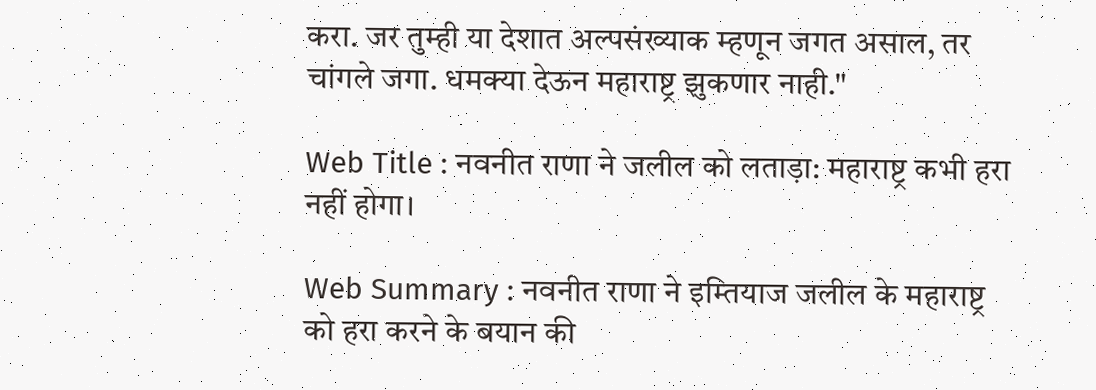करा. जर तुम्ही या देशात अल्पसंख्याक म्हणून जगत असाल, तर चांगले जगा. धमक्या देऊन महाराष्ट्र झुकणार नाही."

Web Title : नवनीत राणा ने जलील को लताड़ा: महाराष्ट्र कभी हरा नहीं होगा।

Web Summary : नवनीत राणा ने इम्तियाज जलील के महाराष्ट्र को हरा करने के बयान की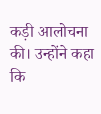कड़ी आलोचना की। उन्होंने कहा कि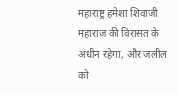महाराष्ट्र हमेशा शिवाजी महाराज की विरासत के अधीन रहेगा, और जलील को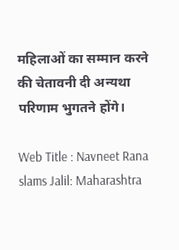महिलाओं का सम्मान करने की चेतावनी दी अन्यथा परिणाम भुगतने होंगे।

Web Title : Navneet Rana slams Jalil: Maharashtra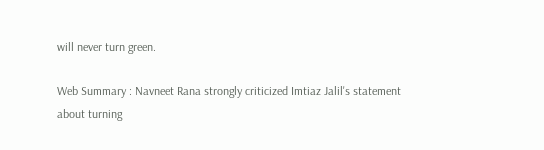will never turn green.

Web Summary : Navneet Rana strongly criticized Imtiaz Jalil's statement about turning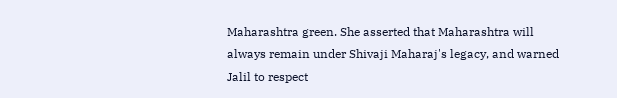Maharashtra green. She asserted that Maharashtra will always remain under Shivaji Maharaj's legacy, and warned Jalil to respect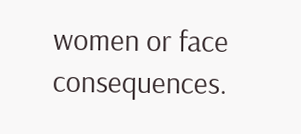women or face consequences.